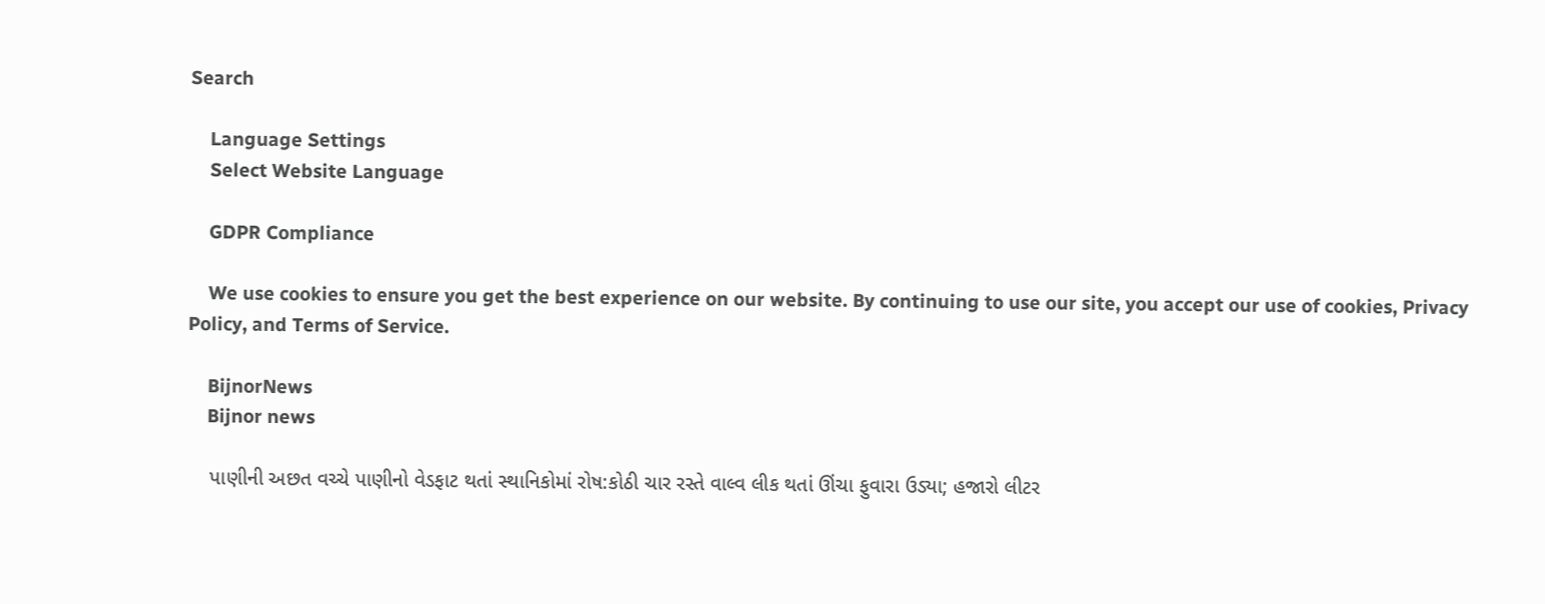Search

    Language Settings
    Select Website Language

    GDPR Compliance

    We use cookies to ensure you get the best experience on our website. By continuing to use our site, you accept our use of cookies, Privacy Policy, and Terms of Service.

    BijnorNews
    Bijnor news

    પાણીની અછત વચ્ચે પાણીનો વેડફાટ થતાં સ્થાનિકોમાં રોષ:કોઠી ચાર રસ્તે વાલ્વ લીક થતાં ઊંચા ફુવારા ઉડ્યા; હજારો લીટર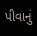પીવાનું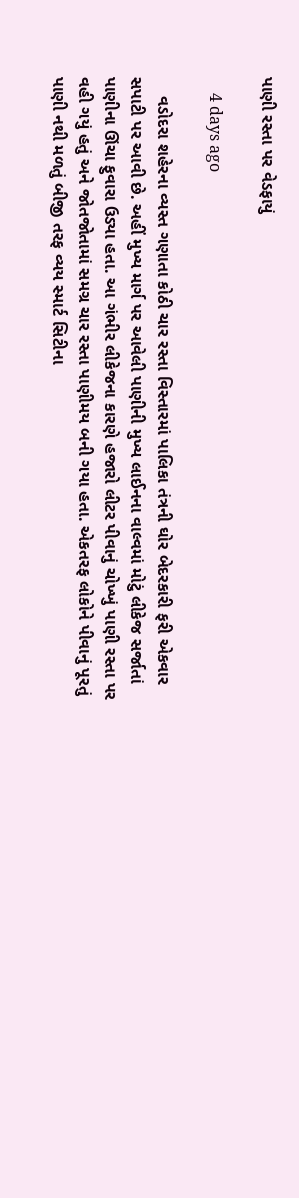પાણી રસ્તા પર વેડફાયું

    4 days ago

    વડોદરા શહેરના વ્યસ્ત ગણાતા કોઠી ચાર રસ્તા વિસ્તારમાં પાલિકા તંત્રની ઘોર બેદરકારી ફરી એકવાર સપાટી પર આવી છે. અહીં મુખ્ય માર્ગ પર આવેલી પાણીની મુખ્ય લાઈનના વાલ્વમાં મોટું લીકેજ સર્જાતાં પાણીના ઊંચા ફુવારા ઉડ્યા હતા. આ ગંભીર લીકેજના કારણે હજારો લીટર પીવાનું ચોખ્ખું પાણી રસ્તા પર વહી ગયું હતું અને જોતજોતામાં સમગ્ર ચાર રસ્તા પાણીમય બની ગયા હતા. એકતરફ લોકોને પીવાનું પૂરતું પાણી નથી મળતું બીજી તરફ વ્યય સ્માર્ટ સિટીના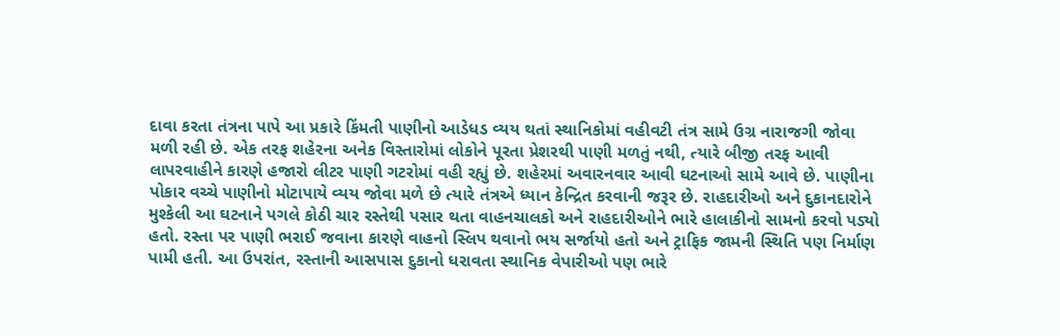દાવા કરતા તંત્રના પાપે આ પ્રકારે કિંમતી પાણીનો આડેધડ વ્યય થતાં સ્થાનિકોમાં વહીવટી તંત્ર સામે ઉગ્ર નારાજગી જોવા મળી રહી છે. એક તરફ શહેરના અનેક વિસ્તારોમાં લોકોને પૂરતા પ્રેશરથી પાણી મળતું નથી, ત્યારે બીજી તરફ આવી લાપરવાહીને કારણે હજારો લીટર પાણી ગટરોમાં વહી રહ્યું છે. શહેરમાં અવારનવાર આવી ઘટનાઓ સામે આવે છે. પાણીના પોકાર વચ્ચે પાણીનો મોટાપાયે વ્યય જોવા મળે છે ત્યારે તંત્રએ ધ્યાન કેન્દ્રિત કરવાની જરૂર છે. રાહદારીઓ અને દુકાનદારોને મુશ્કેલી આ ઘટનાને પગલે કોઠી ચાર રસ્તેથી પસાર થતા વાહનચાલકો અને રાહદારીઓને ભારે હાલાકીનો સામનો કરવો પડ્યો હતો. રસ્તા પર પાણી ભરાઈ જવાના કારણે વાહનો સ્લિપ થવાનો ભય સર્જાયો હતો અને ટ્રાફિક જામની સ્થિતિ પણ નિર્માણ પામી હતી. આ ઉપરાંત, રસ્તાની આસપાસ દુકાનો ધરાવતા સ્થાનિક વેપારીઓ પણ ભારે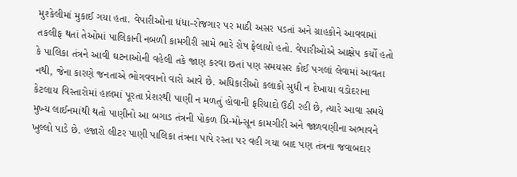મુશ્કેલીમાં મુકાઈ ગયા હતા. વેપારીઓના ધંધા-રોજગાર પર માઠી અસર પડતાં અને ગ્રાહકોને આવવામાં તકલીફ થતાં તેઓમાં પાલિકાની નબળી કામગીરી સામે ભારે રોષ ફેલાયો હતો. વેપારીઓએ આક્ષેપ કર્યો હતો કે પાલિકા તંત્રને આવી ઘટનાઓની વહેલી તકે જાણ કરવા છતાં પણ સમયસર કોઈ પગલાં લેવામાં આવતા નથી, જેના કારણે જનતાએ ભોગવવાનો વારો આવે છે. અધિકારીઓ કલાકો સુધી ન દેખાયા વડોદરાના કેટલાય વિસ્તારોમાં હાલમાં પૂરતા પ્રેશરથી પાણી ન મળતું હોવાની ફરિયાદો ઉઠી રહી છે, ત્યારે આવા સમયે મુખ્ય લાઈનમાંથી થતો પાણીનો આ બગાડ તંત્રની પોકળ પ્રિ-મોન્સૂન કામગીરી અને જાળવણીના અભાવને ખુલ્લો પાડે છે. હજારો લીટર પાણી પાલિકા તંત્રના પાપે રસ્તા પર વહી ગયા બાદ પણ તંત્રના જવાબદાર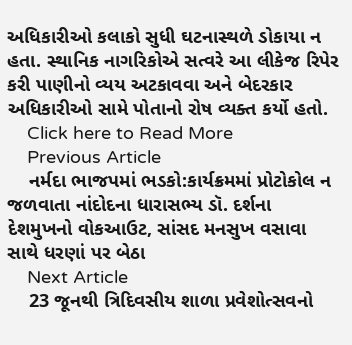અધિકારીઓ કલાકો સુધી ઘટનાસ્થળે ડોકાયા ન હતા. સ્થાનિક નાગરિકોએ સત્વરે આ લીકેજ રિપેર કરી પાણીનો વ્યય અટકાવવા અને બેદરકાર અધિકારીઓ સામે પોતાનો રોષ વ્યક્ત કર્યો હતો.
    Click here to Read More
    Previous Article
    નર્મદા ભાજપમાં ભડકો:કાર્યક્રમમાં પ્રોટોકોલ ન જળવાતા નાંદોદના ધારાસભ્ય ડૉ. દર્શના દેશમુખનો વોકઆઉટ, સાંસદ મનસુખ વસાવા સાથે ધરણાં પર બેઠા
    Next Article
    23 જૂનથી ત્રિદિવસીય શાળા પ્રવેશોત્સવનો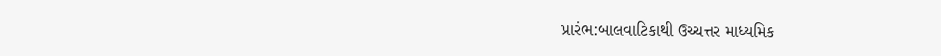પ્રારંભ:બાલવાટિકાથી ઉચ્ચત્તર માધ્યમિક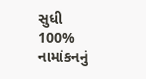સુધી 100% નામાંકનનું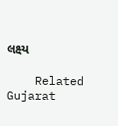લક્ષ્ય

    Related Gujarat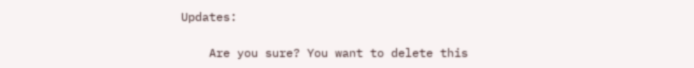Updates:

    Are you sure? You want to delete this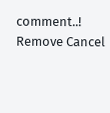comment..! Remove Cancel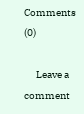Comments (0)

      Leave a comment